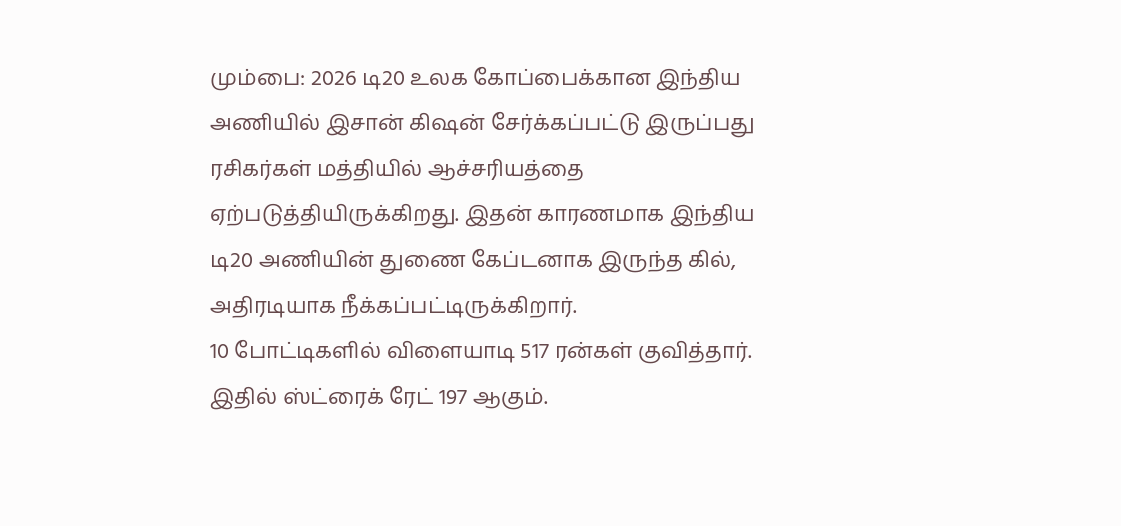மும்பை: 2026 டி20 உலக கோப்பைக்கான இந்திய அணியில் இசான் கிஷன் சேர்க்கப்பட்டு இருப்பது ரசிகர்கள் மத்தியில் ஆச்சரியத்தை ஏற்படுத்தியிருக்கிறது. இதன் காரணமாக இந்திய டி20 அணியின் துணை கேப்டனாக இருந்த கில், அதிரடியாக நீக்கப்பட்டிருக்கிறார்.
10 போட்டிகளில் விளையாடி 517 ரன்கள் குவித்தார்.
இதில் ஸ்ட்ரைக் ரேட் 197 ஆகும்.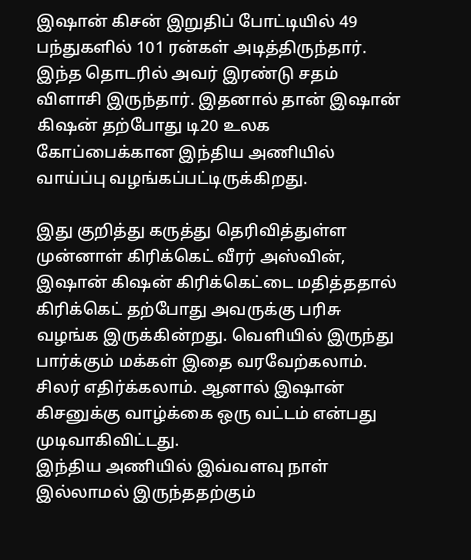இஷான் கிசன் இறுதிப் போட்டியில் 49 பந்துகளில் 101 ரன்கள் அடித்திருந்தார். இந்த தொடரில் அவர் இரண்டு சதம் விளாசி இருந்தார். இதனால் தான் இஷான் கிஷன் தற்போது டி20 உலக கோப்பைக்கான இந்திய அணியில் வாய்ப்பு வழங்கப்பட்டிருக்கிறது.

இது குறித்து கருத்து தெரிவித்துள்ள முன்னாள் கிரிக்கெட் வீரர் அஸ்வின், இஷான் கிஷன் கிரிக்கெட்டை மதித்ததால் கிரிக்கெட் தற்போது அவருக்கு பரிசு வழங்க இருக்கின்றது. வெளியில் இருந்து பார்க்கும் மக்கள் இதை வரவேற்கலாம். சிலர் எதிர்க்கலாம். ஆனால் இஷான் கிசனுக்கு வாழ்க்கை ஒரு வட்டம் என்பது முடிவாகிவிட்டது.
இந்திய அணியில் இவ்வளவு நாள் இல்லாமல் இருந்ததற்கும்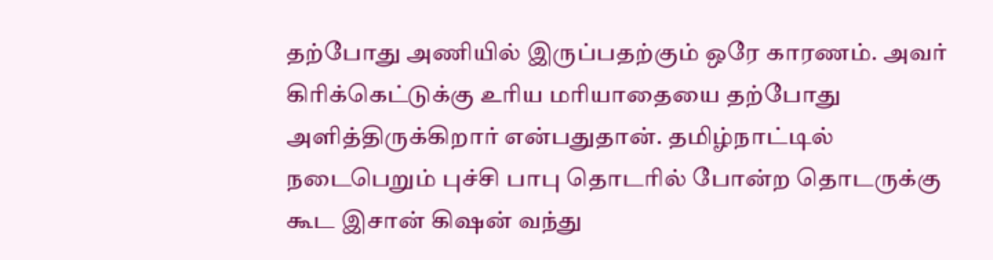தற்போது அணியில் இருப்பதற்கும் ஒரே காரணம். அவர் கிரிக்கெட்டுக்கு உரிய மரியாதையை தற்போது அளித்திருக்கிறார் என்பதுதான். தமிழ்நாட்டில் நடைபெறும் புச்சி பாபு தொடரில் போன்ற தொடருக்கு கூட இசான் கிஷன் வந்து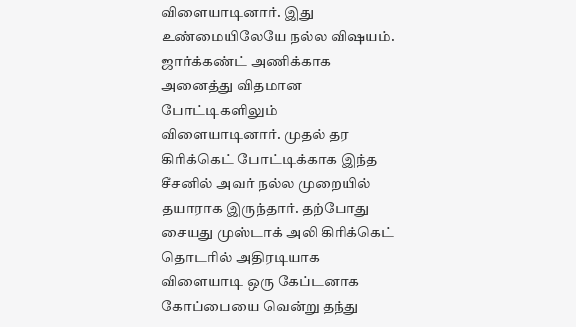விளையாடினார். இது உண்மையிலேயே நல்ல விஷயம்.
ஜார்க்கண்ட் அணிக்காக அனைத்து விதமான போட்டிகளிலும் விளையாடினார். முதல் தர கிரிக்கெட் போட்டிக்காக இந்த சீசனில் அவர் நல்ல முறையில் தயாராக இருந்தார். தற்போது சையது முஸ்டாக் அலி கிரிக்கெட் தொடரில் அதிரடியாக விளையாடி ஒரு கேப்டனாக கோப்பையை வென்று தந்து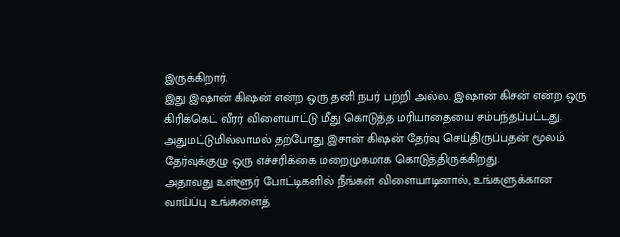இருக்கிறார்.
இது இஷான் கிஷன் என்ற ஒரு தனி நபர் பற்றி அல்ல. இஷான் கிசன் என்ற ஒரு கிரிக்கெட் வீரர் விளையாட்டு மீது கொடுத்த மரியாதையை சம்பந்தப்பட்டது. அதுமட்டுமில்லாமல் தற்போது இசான் கிஷன் தேர்வு செய்திருப்பதன் மூலம் தேர்வுக்குழு ஒரு எச்சரிக்கை மறைமுகமாக கொடுத்திருக்கிறது.
அதாவது உள்ளூர் போட்டிகளில் நீங்கள் விளையாடினால், உங்களுக்கான வாய்ப்பு உங்களைத்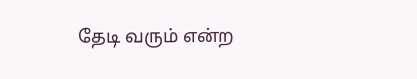தேடி வரும் என்ற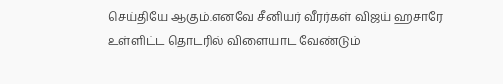செய்தியே ஆகும்.எனவே சீனியர் வீரர்கள் விஜய் ஹசாரே உள்ளிட்ட தொடரில் விளையாட வேண்டும்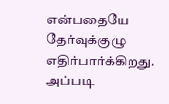என்பதையே தேர்வுக்குழு எதிர்பார்க்கிறது. அப்படி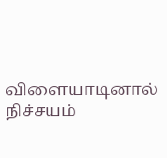விளையாடினால் நிச்சயம்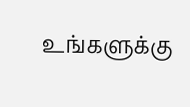உங்களுக்கு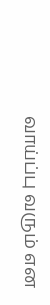வாய்ப்பு வரும் என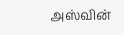அஸ்வின்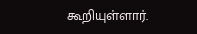கூறியுள்ளார்.